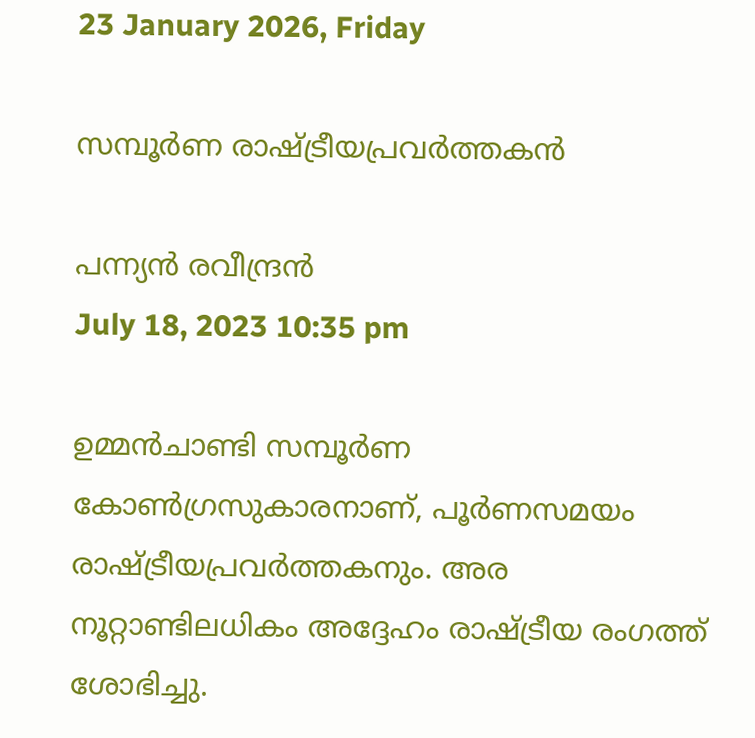23 January 2026, Friday

സമ്പൂര്‍ണ രാഷ്ട്രീയപ്രവര്‍ത്തകന്‍

പന്ന്യന്‍ രവീന്ദ്രന്‍
July 18, 2023 10:35 pm

ഉമ്മന്‍ചാണ്ടി സമ്പൂര്‍ണ കോണ്‍ഗ്രസുകാരനാണ്, പൂര്‍ണസമയം രാഷ്ട്രീയപ്രവര്‍ത്തകനും. അര നൂറ്റാണ്ടിലധികം അദ്ദേഹം രാഷ്ട്രീയ രംഗത്ത് ശോഭിച്ചു.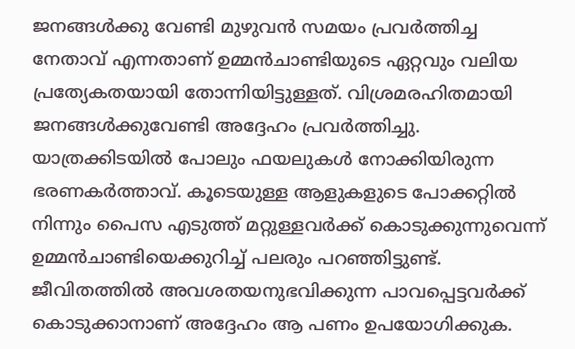ജനങ്ങള്‍ക്കു വേണ്ടി മുഴുവന്‍ സമയം പ്രവര്‍ത്തിച്ച നേതാവ് എന്നതാണ് ഉമ്മന്‍ചാണ്ടിയുടെ ഏറ്റവും വലിയ പ്രത്യേകതയായി തോന്നിയിട്ടുള്ളത്. വിശ്രമരഹിതമായി ജനങ്ങള്‍ക്കുവേണ്ടി അദ്ദേഹം പ്രവര്‍ത്തിച്ചു. യാത്രക്കിടയില്‍ പോലും ഫയലുകള്‍ നോക്കിയിരുന്ന ഭരണകര്‍ത്താവ്. കൂടെയുള്ള ആളുകളുടെ പോക്കറ്റില്‍ നിന്നും പൈസ എടുത്ത് മറ്റുള്ളവര്‍ക്ക് കൊടുക്കുന്നുവെന്ന് ഉമ്മന്‍ചാണ്ടിയെക്കുറിച്ച് പലരും പറഞ്ഞിട്ടുണ്ട്. ജീവിതത്തില്‍ അവശതയനുഭവിക്കുന്ന പാവപ്പെട്ടവര്‍ക്ക് കൊടുക്കാനാണ് അദ്ദേഹം ആ പണം ഉപയോഗിക്കുക.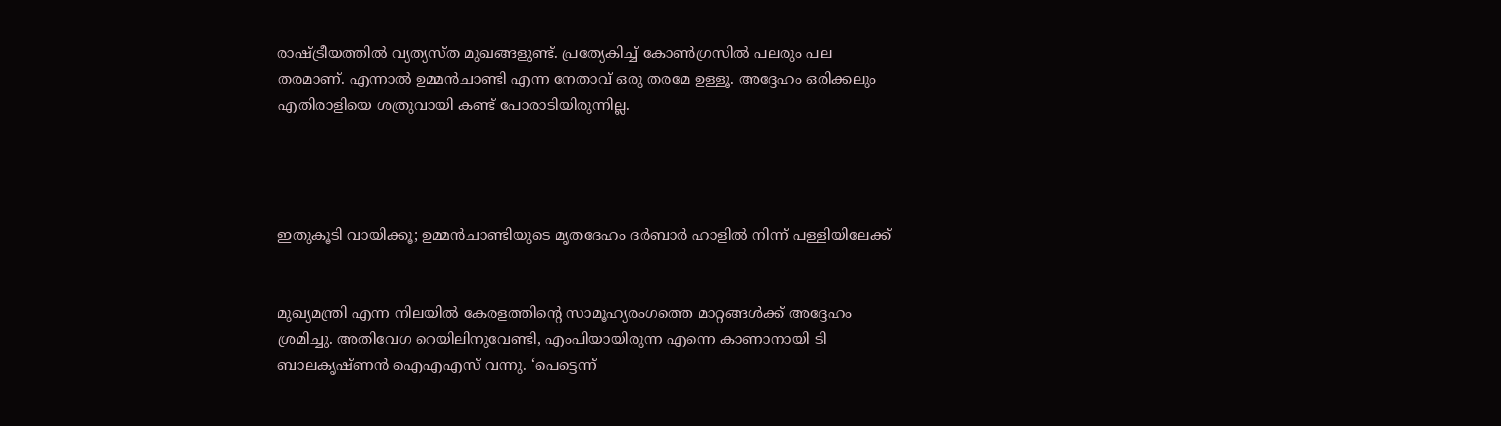രാഷ്ട്രീയത്തില്‍ വ്യത്യസ്ത മുഖങ്ങളുണ്ട്. പ്രത്യേകിച്ച് കോണ്‍ഗ്രസില്‍ പലരും പല തരമാണ്. എന്നാല്‍ ഉമ്മന്‍ചാണ്ടി എന്ന നേതാവ് ഒരു തരമേ ഉള്ളൂ. അദ്ദേഹം ഒരിക്കലും എതിരാളിയെ ശത്രുവായി കണ്ട് പോരാടിയിരുന്നില്ല.




ഇതുകൂടി വായിക്കൂ; ഉമ്മന്‍ചാണ്ടിയുടെ മൃതദേഹം ദര്‍ബാര്‍ ഹാളില്‍ നിന്ന് പള്ളിയിലേക്ക്


മുഖ്യമന്ത്രി എന്ന നിലയില്‍ കേരളത്തിന്റെ സാമൂഹ്യരംഗത്തെ മാറ്റങ്ങള്‍ക്ക് അദ്ദേഹം ശ്രമിച്ചു. അതിവേഗ റെയിലിനുവേണ്ടി, എംപിയായിരുന്ന എന്നെ കാണാനായി ടി ബാലകൃഷ്ണന്‍ ഐഎഎസ് വന്നു. ‘പെട്ടെന്ന്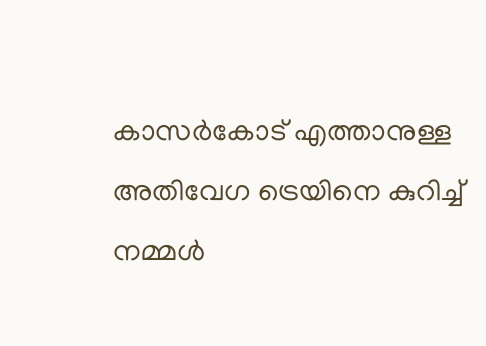കാസര്‍കോട് എത്താനുള്ള അതിവേഗ ട്രെയിനെ കുറിച്ച് നമ്മള്‍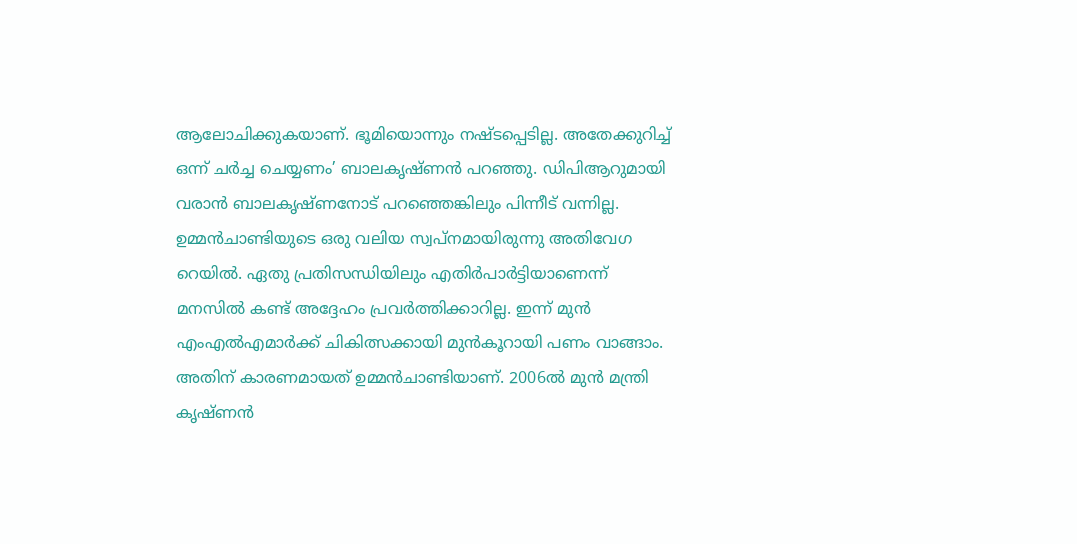ആലോചിക്കുകയാണ്. ഭൂമിയൊന്നും നഷ്ടപ്പെടില്ല. അതേക്കുറിച്ച് ഒന്ന് ചര്‍ച്ച ചെയ്യണം’ ബാലകൃഷ്ണന്‍ പറഞ്ഞു. ഡിപിആറുമായി വരാന്‍ ബാലകൃഷ്ണനോട് പറഞ്ഞെങ്കിലും പിന്നീട് വന്നില്ല. ഉമ്മന്‍ചാണ്ടിയുടെ ഒരു വലിയ സ്വപ്നമായിരുന്നു അതിവേഗ റെയില്‍. ഏതു പ്രതിസന്ധിയിലും എതിര്‍പാര്‍ട്ടിയാണെന്ന് മനസില്‍ കണ്ട് അദ്ദേഹം പ്രവര്‍ത്തിക്കാറില്ല. ഇന്ന് മുന്‍ എംഎല്‍എമാര്‍ക്ക് ചികിത്സക്കായി മുന്‍കൂറായി പണം വാങ്ങാം. അതിന് കാരണമായത് ഉമ്മന്‍ചാണ്ടിയാണ്. 2006ല്‍ മുന്‍ മന്ത്രി കൃഷ്ണന്‍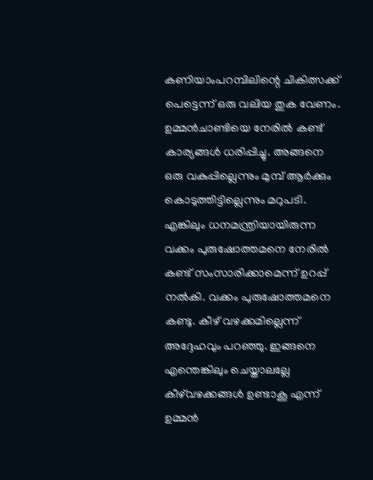കണിയാംപറമ്പിലിന്റെ ചികിത്സക്ക് പെട്ടെന്ന് ഒരു വലിയ തുക വേണം. ഉമ്മന്‍ചാണ്ടിയെ നേരില്‍ കണ്ട് കാര്യങ്ങള്‍ ധരിപ്പിച്ചു. അങ്ങനെ ഒരു വകുപ്പില്ലെന്നും മുമ്പ് ആര്‍ക്കും കൊടുത്തിട്ടില്ലെന്നും മറുപടി. എങ്കിലും ധനമന്ത്രിയായിരുന്ന വക്കം പുരുഷോത്തമനെ നേരില്‍ കണ്ട് സംസാരിക്കാമെന്ന് ഉറപ്പ് നല്‍കി. വക്കം പുരുഷോത്തമനെ കണ്ടു. കീഴ് വഴക്കമില്ലെന്ന് അദ്ദേഹവും പറഞ്ഞു. ഇങ്ങനെ എന്തെങ്കിലും ചെയ്താലല്ലേ കീഴ്‌വഴക്കങ്ങള്‍ ഉണ്ടാകൂ എന്ന് ഉമ്മന്‍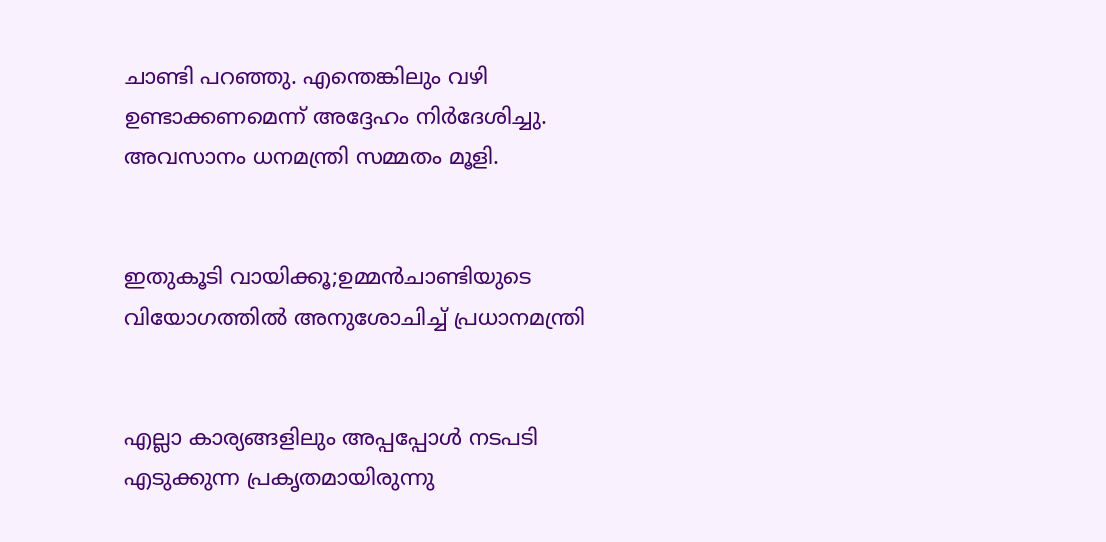ചാണ്ടി പറഞ്ഞു. എന്തെങ്കിലും വഴി ഉണ്ടാക്കണമെന്ന് അദ്ദേഹം നിര്‍ദേശിച്ചു. അവസാനം ധനമന്ത്രി സമ്മതം മൂളി.


ഇതുകൂടി വായിക്കൂ;ഉമ്മന്‍ചാണ്ടിയുടെ വിയോഗത്തില്‍ അനുശോചിച്ച് പ്രധാനമന്ത്രി


എല്ലാ കാര്യങ്ങളിലും അപ്പപ്പോള്‍ നടപടി എടുക്കുന്ന പ്രകൃതമായിരുന്നു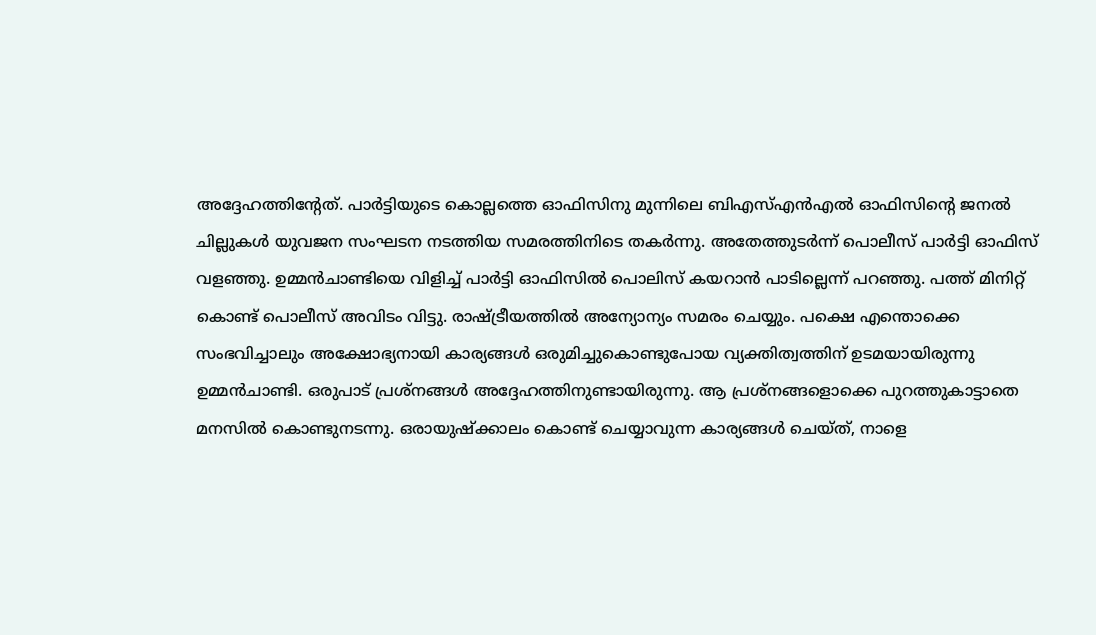അദ്ദേഹത്തിന്റേത്. പാര്‍ട്ടിയുടെ കൊല്ലത്തെ ഓഫിസിനു മുന്നിലെ ബിഎസ്എന്‍എല്‍ ഓഫിസിന്റെ ജനല്‍ ചില്ലുകള്‍ യുവജന സംഘടന നടത്തിയ സമരത്തിനിടെ തകര്‍ന്നു. അതേത്തുടര്‍ന്ന് പൊലീസ് പാര്‍ട്ടി ഓഫിസ് വളഞ്ഞു. ഉമ്മന്‍ചാണ്ടിയെ വിളിച്ച് പാര്‍ട്ടി ഓഫിസില്‍ പൊലിസ് കയറാന്‍ പാടില്ലെന്ന് പറഞ്ഞു. പത്ത് മിനിറ്റ് കൊണ്ട് പൊലീസ് അവിടം വിട്ടു. രാഷ്ട്രീയത്ത‍ില്‍ അന്യോന്യം സമരം ചെയ്യും. പക്ഷെ എന്തൊക്കെ സംഭവിച്ചാലും അക്ഷോഭ്യനായി കാര്യങ്ങള്‍ ഒരുമിച്ചുകൊണ്ടുപോയ വ്യക്തിത്വത്തിന് ഉടമയായിരുന്നു ഉമ്മന്‍ചാണ്ടി. ഒരുപാട് പ്രശ്നങ്ങള്‍ അദ്ദേഹത്തിനുണ്ടായിരുന്നു. ആ പ്രശ്നങ്ങളൊക്കെ പുറത്തുകാട്ടാതെ മനസില്‍ കൊണ്ടുനടന്നു. ഒരായുഷ്ക്കാലം കൊണ്ട് ചെയ്യാവുന്ന കാര്യങ്ങള്‍ ചെയ്ത്, നാളെ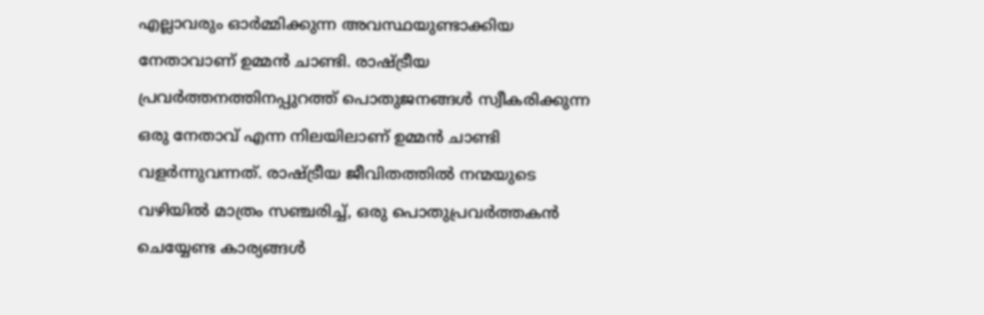എല്ലാവരും ഓര്‍മ്മിക്കുന്ന അവസ്ഥയുണ്ടാക്കിയ നേതാവാണ് ഉമ്മന്‍ ചാണ്ടി. രാഷ്ട്രീയ പ്രവര്‍ത്തനത്തിനപ്പുറത്ത് പൊതുജനങ്ങള്‍ സ്വീകരിക്കുന്ന ഒരു നേതാവ് എന്ന നിലയിലാണ് ഉമ്മന്‍ ചാണ്ടി വളര്‍ന്നുവന്നത്. രാഷ്ട്രീയ ജീവിതത്തില്‍ നന്മയുടെ വഴിയില്‍ മാത്രം സഞ്ചരിച്ച്, ഒരു പൊതുപ്രവര്‍ത്തകന്‍ ചെയ്യേണ്ട കാര്യങ്ങള്‍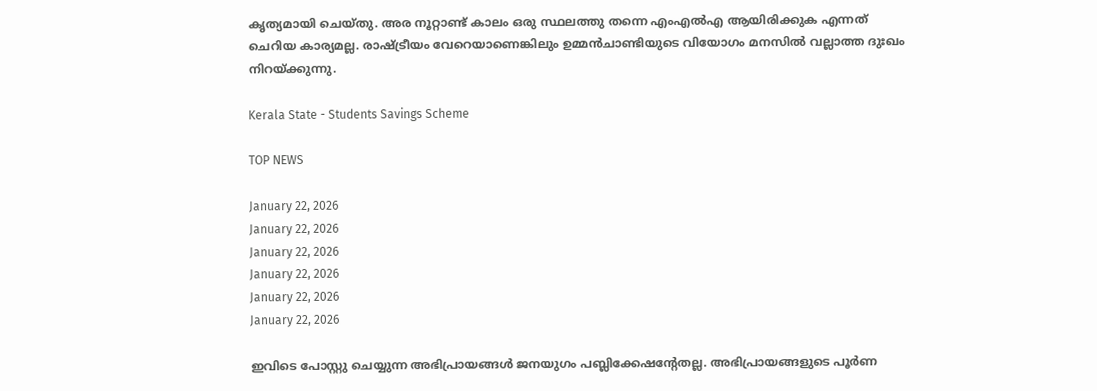കൃത്യമായി ചെയ്തു. അര നൂറ്റാണ്ട് കാലം ഒരു സ്ഥലത്തു തന്നെ എംഎല്‍എ ആയിരിക്കുക എന്നത് ചെറിയ കാര്യമല്ല. രാഷ്ട്രീയം വേറെയാണെങ്കിലും ഉമ്മന്‍ചാണ്ടിയുടെ വിയോഗം മനസില്‍ വല്ലാത്ത ദുഃഖം നിറയ്ക്കുന്നു.

Kerala State - Students Savings Scheme

TOP NEWS

January 22, 2026
January 22, 2026
January 22, 2026
January 22, 2026
January 22, 2026
January 22, 2026

ഇവിടെ പോസ്റ്റു ചെയ്യുന്ന അഭിപ്രായങ്ങള്‍ ജനയുഗം പബ്ലിക്കേഷന്റേതല്ല. അഭിപ്രായങ്ങളുടെ പൂര്‍ണ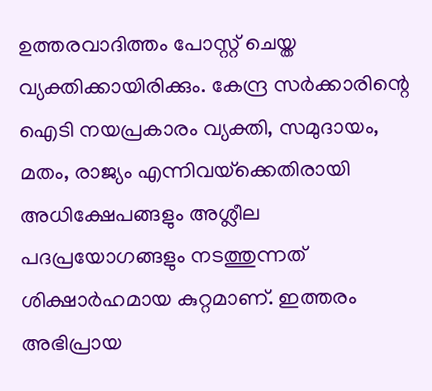ഉത്തരവാദിത്തം പോസ്റ്റ് ചെയ്ത വ്യക്തിക്കായിരിക്കും. കേന്ദ്ര സര്‍ക്കാരിന്റെ ഐടി നയപ്രകാരം വ്യക്തി, സമുദായം, മതം, രാജ്യം എന്നിവയ്‌ക്കെതിരായി അധിക്ഷേപങ്ങളും അശ്ലീല പദപ്രയോഗങ്ങളും നടത്തുന്നത് ശിക്ഷാര്‍ഹമായ കുറ്റമാണ്. ഇത്തരം അഭിപ്രായ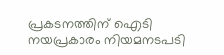പ്രകടനത്തിന് ഐടി നയപ്രകാരം നിയമനടപടി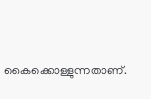കൈക്കൊള്ളുന്നതാണ്.